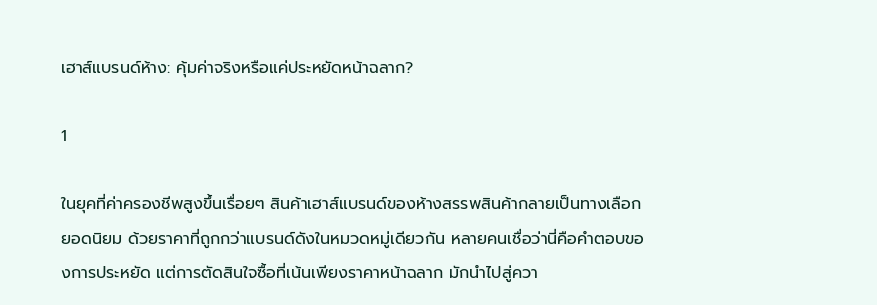เฮาส์แบรนด์ห้าง: คุ้มค่าจริงหรือแค่ประหยัดหน้าฉลาก?

1

ในยุคที่ค่าครองชีพสูงขึ้นเรื่อยๆ สินค้าเฮาส์แบรนด์ของห้างสรรพสินค้ากลายเป็นทางเลือกยอดนิยม ด้วยราคาที่ถูกกว่าแบรนด์ดังในหมวดหมู่เดียวกัน หลายคนเชื่อว่านี่คือคำตอบของการประหยัด แต่การตัดสินใจซื้อที่เน้นเพียงราคาหน้าฉลาก มักนำไปสู่ควา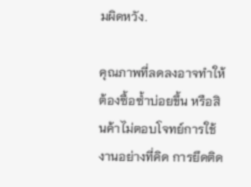มผิดหวัง.

คุณภาพที่ลดลงอาจทำให้ต้องซื้อซ้ำบ่อยขึ้น หรือสินค้าไม่ตอบโจทย์การใช้งานอย่างที่คิด การยึดติด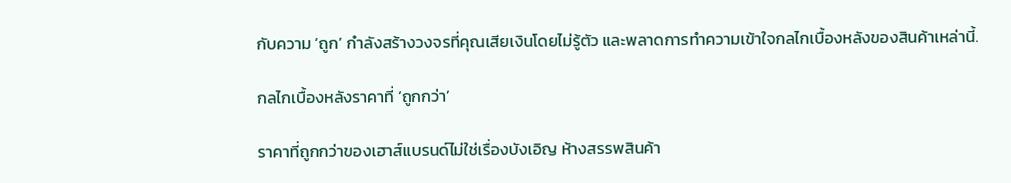กับความ ‘ถูก’ กำลังสร้างวงจรที่คุณเสียเงินโดยไม่รู้ตัว และพลาดการทำความเข้าใจกลไกเบื้องหลังของสินค้าเหล่านี้.

กลไกเบื้องหลังราคาที่ ‘ถูกกว่า’

ราคาที่ถูกกว่าของเฮาส์แบรนด์ไม่ใช่เรื่องบังเอิญ ห้างสรรพสินค้า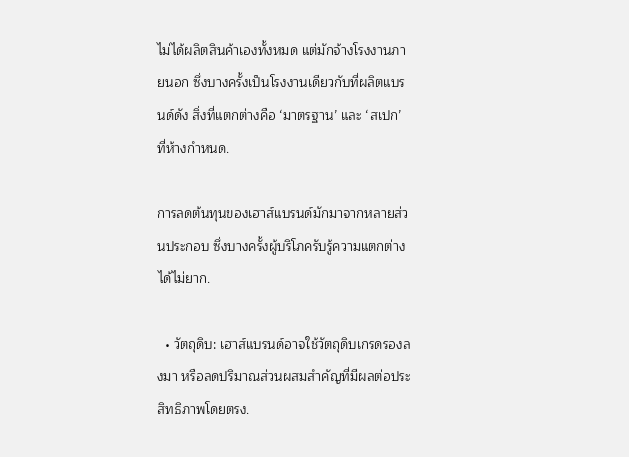ไม่ได้ผลิตสินค้าเองทั้งหมด แต่มักจ้างโรงงานภายนอก ซึ่งบางครั้งเป็นโรงงานเดียวกับที่ผลิตแบรนด์ดัง สิ่งที่แตกต่างคือ ‘มาตรฐาน’ และ ‘สเปก’ ที่ห้างกำหนด.

การลดต้นทุนของเฮาส์แบรนด์มักมาจากหลายส่วนประกอบ ซึ่งบางครั้งผู้บริโภครับรู้ความแตกต่างได้ไม่ยาก.

  • วัตถุดิบ: เฮาส์แบรนด์อาจใช้วัตถุดิบเกรดรองลงมา หรือลดปริมาณส่วนผสมสำคัญที่มีผลต่อประสิทธิภาพโดยตรง.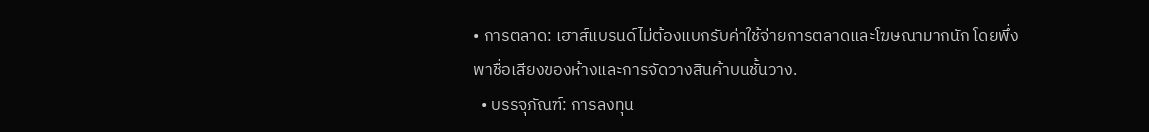• การตลาด: เฮาส์แบรนด์ไม่ต้องแบกรับค่าใช้จ่ายการตลาดและโฆษณามากนัก โดยพึ่งพาชื่อเสียงของห้างและการจัดวางสินค้าบนชั้นวาง.
  • บรรจุภัณฑ์: การลงทุน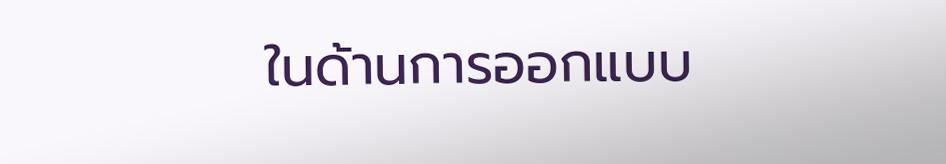ในด้านการออกแบบ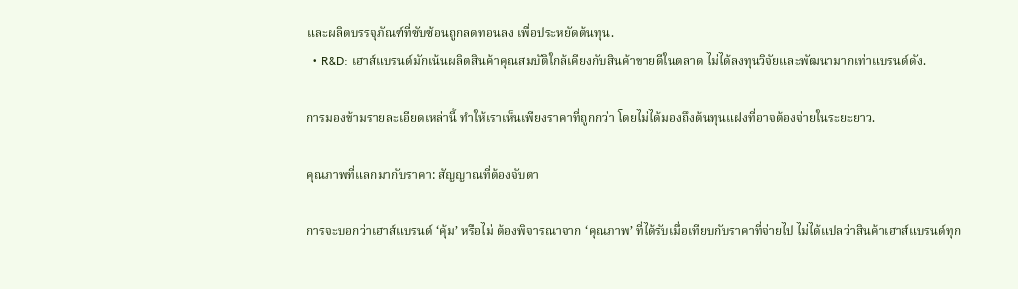และผลิตบรรจุภัณฑ์ที่ซับซ้อนถูกลดทอนลง เพื่อประหยัดต้นทุน.
  • R&D: เฮาส์แบรนด์มักเน้นผลิตสินค้าคุณสมบัติใกล้เคียงกับสินค้าขายดีในตลาด ไม่ได้ลงทุนวิจัยและพัฒนามากเท่าแบรนด์ดัง.

การมองข้ามรายละเอียดเหล่านี้ ทำให้เราเห็นเพียงราคาที่ถูกกว่า โดยไม่ได้มองถึงต้นทุนแฝงที่อาจต้องจ่ายในระยะยาว.

คุณภาพที่แลกมากับราคา: สัญญาณที่ต้องจับตา

การจะบอกว่าเฮาส์แบรนด์ ‘คุ้ม’ หรือไม่ ต้องพิจารณาจาก ‘คุณภาพ’ ที่ได้รับเมื่อเทียบกับราคาที่จ่ายไป ไม่ได้แปลว่าสินค้าเฮาส์แบรนด์ทุก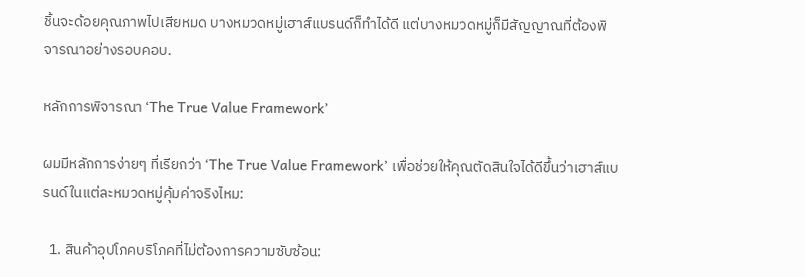ชิ้นจะด้อยคุณภาพไปเสียหมด บางหมวดหมู่เฮาส์แบรนด์ก็ทำได้ดี แต่บางหมวดหมู่ก็มีสัญญาณที่ต้องพิจารณาอย่างรอบคอบ.

หลักการพิจารณา ‘The True Value Framework’

ผมมีหลักการง่ายๆ ที่เรียกว่า ‘The True Value Framework’ เพื่อช่วยให้คุณตัดสินใจได้ดีขึ้นว่าเฮาส์แบรนด์ในแต่ละหมวดหมู่คุ้มค่าจริงไหม:

  1. สินค้าอุปโภคบริโภคที่ไม่ต้องการความซับซ้อน: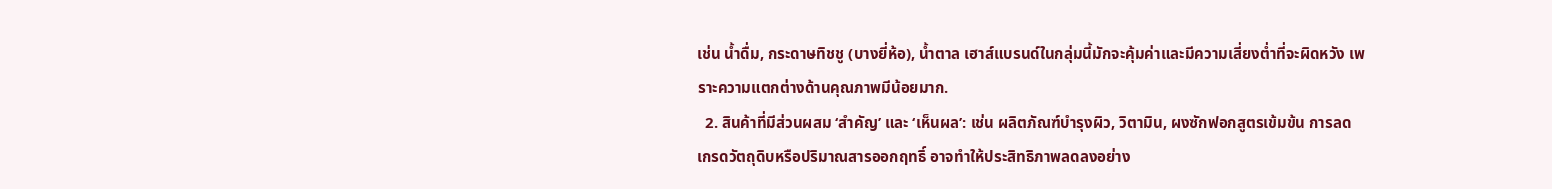เช่น น้ำดื่ม, กระดาษทิชชู (บางยี่ห้อ), น้ำตาล เฮาส์แบรนด์ในกลุ่มนี้มักจะคุ้มค่าและมีความเสี่ยงต่ำที่จะผิดหวัง เพราะความแตกต่างด้านคุณภาพมีน้อยมาก.
  2. สินค้าที่มีส่วนผสม ‘สำคัญ’ และ ‘เห็นผล’: เช่น ผลิตภัณฑ์บำรุงผิว, วิตามิน, ผงซักฟอกสูตรเข้มข้น การลดเกรดวัตถุดิบหรือปริมาณสารออกฤทธิ์ อาจทำให้ประสิทธิภาพลดลงอย่าง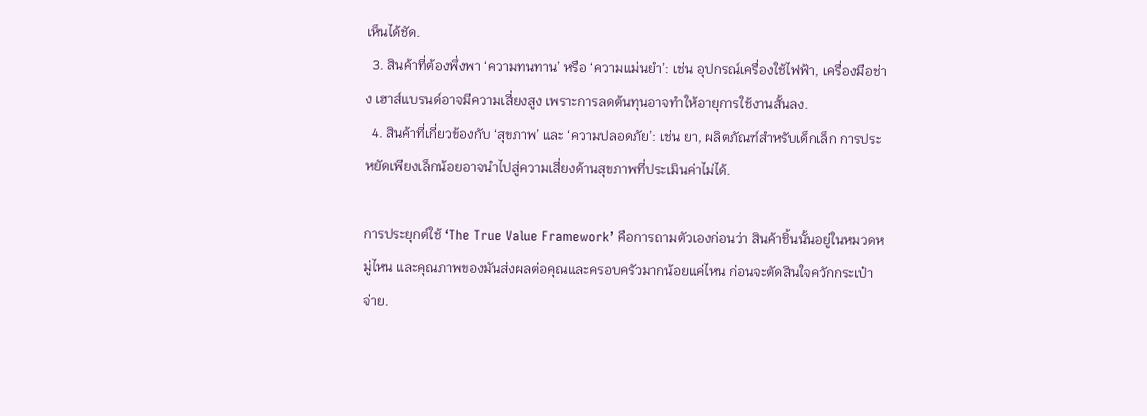เห็นได้ชัด.
  3. สินค้าที่ต้องพึ่งพา ‘ความทนทาน’ หรือ ‘ความแม่นยำ’: เช่น อุปกรณ์เครื่องใช้ไฟฟ้า, เครื่องมือช่าง เฮาส์แบรนด์อาจมีความเสี่ยงสูง เพราะการลดต้นทุนอาจทำให้อายุการใช้งานสั้นลง.
  4. สินค้าที่เกี่ยวข้องกับ ‘สุขภาพ’ และ ‘ความปลอดภัย’: เช่น ยา, ผลิตภัณฑ์สำหรับเด็กเล็ก การประหยัดเพียงเล็กน้อยอาจนำไปสู่ความเสี่ยงด้านสุขภาพที่ประเมินค่าไม่ได้.

การประยุกต์ใช้ ‘The True Value Framework’ คือการถามตัวเองก่อนว่า สินค้าชิ้นนั้นอยู่ในหมวดหมู่ไหน และคุณภาพของมันส่งผลต่อคุณและครอบครัวมากน้อยแค่ไหน ก่อนจะตัดสินใจควักกระเป๋าจ่าย.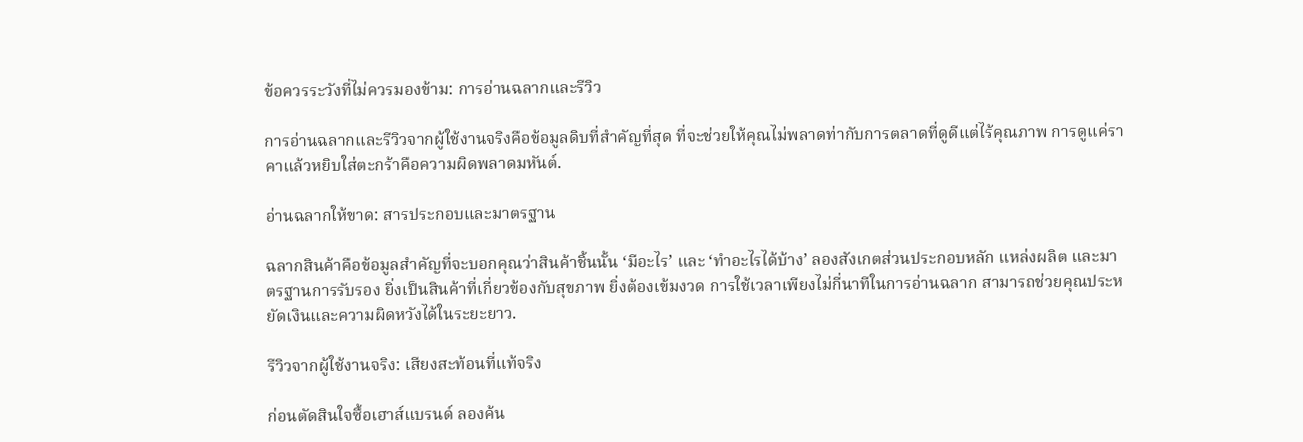ข้อควรระวังที่ไม่ควรมองข้าม: การอ่านฉลากและรีวิว

การอ่านฉลากและรีวิวจากผู้ใช้งานจริงคือข้อมูลดิบที่สำคัญที่สุด ที่จะช่วยให้คุณไม่พลาดท่ากับการตลาดที่ดูดีแต่ไร้คุณภาพ การดูแค่ราคาแล้วหยิบใส่ตะกร้าคือความผิดพลาดมหันต์.

อ่านฉลากให้ขาด: สารประกอบและมาตรฐาน

ฉลากสินค้าคือข้อมูลสำคัญที่จะบอกคุณว่าสินค้าชิ้นนั้น ‘มีอะไร’ และ ‘ทำอะไรได้บ้าง’ ลองสังเกตส่วนประกอบหลัก แหล่งผลิต และมาตรฐานการรับรอง ยิ่งเป็นสินค้าที่เกี่ยวข้องกับสุขภาพ ยิ่งต้องเข้มงวด การใช้เวลาเพียงไม่กี่นาทีในการอ่านฉลาก สามารถช่วยคุณประหยัดเงินและความผิดหวังได้ในระยะยาว.

รีวิวจากผู้ใช้งานจริง: เสียงสะท้อนที่แท้จริง

ก่อนตัดสินใจซื้อเฮาส์แบรนด์ ลองค้น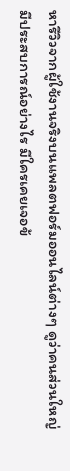หารีวิวจากผู้ใช้งานจริงบนแพลตฟอร์มออนไลน์ต่างๆ ดูว่าคนส่วนใหญ่มีประสบการณ์อย่างไร มีใครเคยเจอข้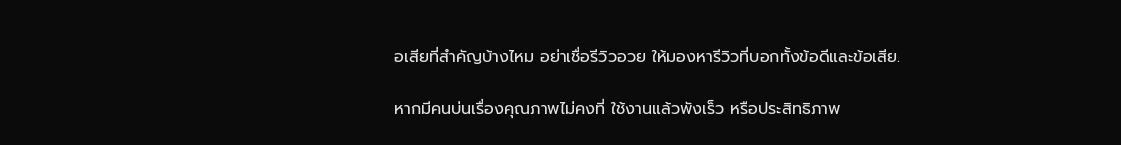อเสียที่สำคัญบ้างไหม อย่าเชื่อรีวิวอวย ให้มองหารีวิวที่บอกทั้งข้อดีและข้อเสีย.

หากมีคนบ่นเรื่องคุณภาพไม่คงที่ ใช้งานแล้วพังเร็ว หรือประสิทธิภาพ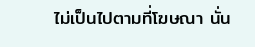ไม่เป็นไปตามที่โฆษณา นั่น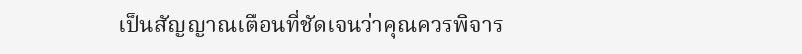เป็นสัญญาณเตือนที่ชัดเจนว่าคุณควรพิจาร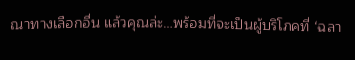ณาทางเลือกอื่น แล้วคุณล่ะ…พร้อมที่จะเป็นผู้บริโภคที่ ‘ฉลา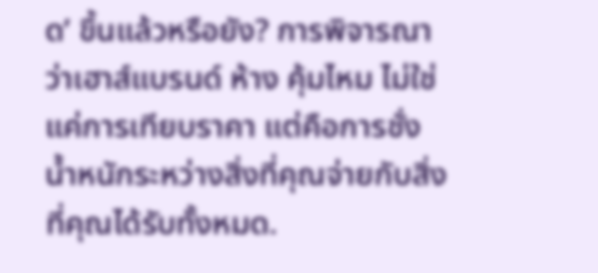ด’ ขึ้นแล้วหรือยัง? การพิจารณาว่าเฮาส์แบรนด์ ห้าง คุ้มไหม ไม่ใช่แค่การเทียบราคา แต่คือการชั่งน้ำหนักระหว่างสิ่งที่คุณจ่ายกับสิ่งที่คุณได้รับทั้งหมด.